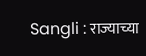Sangli : राज्याच्या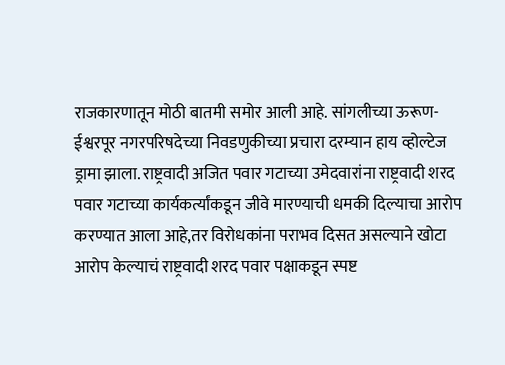राजकारणातून मोठी बातमी समोर आली आहे. सांगलीच्या ऊरूण-ईश्वरपूर नगरपरिषदेच्या निवडणुकीच्या प्रचारा दरम्यान हाय व्होल्टेज ड्रामा झाला. राष्ट्रवादी अजित पवार गटाच्या उमेदवारांना राष्ट्रवादी शरद पवार गटाच्या कार्यकर्त्यांकडून जीवे मारण्याची धमकी दिल्याचा आरोप करण्यात आला आहे,तर विरोधकांना पराभव दिसत असल्याने खोटा आरोप केल्याचं राष्ट्रवादी शरद पवार पक्षाकडून स्पष्ट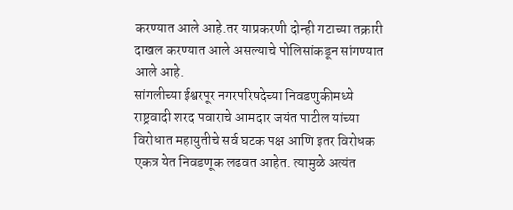करण्यात आले आहे.तर याप्रकरणी दोन्ही गटाच्या तक्रारी दाखल करण्यात आले असल्याचे पोलिसांकडून सांगण्यात आले आहे.
सांगलीच्या ईश्वरपूर नगरपरिषदेच्या निवडणुकीमध्ये राष्ट्रवादी शरद पवाराचे आमदार जयंत पाटील यांच्या विरोधात महायुतीचे सर्व घटक पक्ष आणि इतर विरोधक एकत्र येत निवडणूक लढवत आहेत. त्यामुळे अत्यंत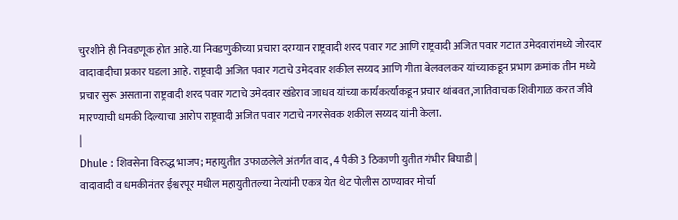चुरशीने ही निवडणूक होत आहे.या निवडणुकीच्या प्रचारा दरम्यान राष्ट्रवादी शरद पवार गट आणि राष्ट्रवादी अजित पवार गटात उमेदवारांमध्ये जोरदार वादावादीचा प्रकार घडला आहे. राष्ट्रवादी अजित पवार गटाचे उमेदवार शकील सय्यद आणि गीता बेलवलकर यांच्याकडून प्रभाग क्रमांक तीन मध्ये प्रचार सुरू असताना राष्ट्रवादी शरद पवार गटाचे उमेदवार खंडेराव जाधव यांच्या कार्यकर्त्यांकडून प्रचार थांबवत,जातिवाचक शिवीगाळ करत जीवे मारण्याची धमकी दिल्याचा आरोप राष्ट्रवादी अजित पवार गटाचे नगरसेवक शकील सय्यद यांनी केला.
|
Dhule : शिवसेना विरुद्ध भाजप; महायुतीत उफाळलेले अंतर्गत वाद, 4 पैकी 3 ठिकाणी युतीत गंभीर बिघाडी |
वादावादी व धमकीनंतर ईश्वरपूर मधील महायुतीतल्या नेत्यांनी एकत्र येत थेट पोलीस ठाण्यावर मोर्चा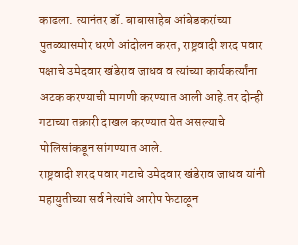काढला. त्यानंतर डॉ. बाबासाहेब आंबेडकरांच्या पुतळ्यासमोर धरणे आंदोलन करत, राष्ट्रवादी शरद पवार पक्षाचे उमेदवार खंडेराव जाधव व त्यांच्या कार्यकर्त्यांना अटक करण्याची मागणी करण्यात आली आहे.तर दोन्ही गटाच्या तक्रारी दाखल करण्यात येत असल्याचे पोलिसांकडून सांगण्यात आले.
राष्ट्रवादी शरद पवार गटाचे उमेदवार खंडेराव जाधव यांनी महायुतीच्या सर्व नेत्यांचे आरोप फेटाळून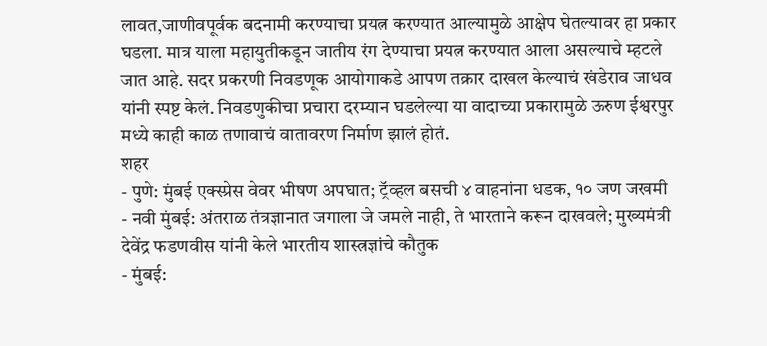लावत,जाणीवपूर्वक बदनामी करण्याचा प्रयत्न करण्यात आल्यामुळे आक्षेप घेतल्यावर हा प्रकार घडला. मात्र याला महायुतीकडून जातीय रंग देण्याचा प्रयत्न करण्यात आला असल्याचे म्हटले जात आहे. सदर प्रकरणी निवडणूक आयोगाकडे आपण तक्रार दाखल केल्याचं खंडेराव जाधव यांनी स्पष्ट केलं. निवडणुकीचा प्रचारा दरम्यान घडलेल्या या वादाच्या प्रकारामुळे ऊरुण ईश्वरपुर मध्ये काही काळ तणावाचं वातावरण निर्माण झालं होतं.
शहर
- पुणे: मुंबई एक्स्प्रेस वेवर भीषण अपघात; ट्रॅव्हल बसची ४ वाहनांना धडक, १० जण जखमी
- नवी मुंबई: अंतराळ तंत्रज्ञानात जगाला जे जमले नाही, ते भारताने करून दाखवले; मुख्यमंत्री देवेंद्र फडणवीस यांनी केले भारतीय शास्त्रज्ञांचे कौतुक
- मुंबई: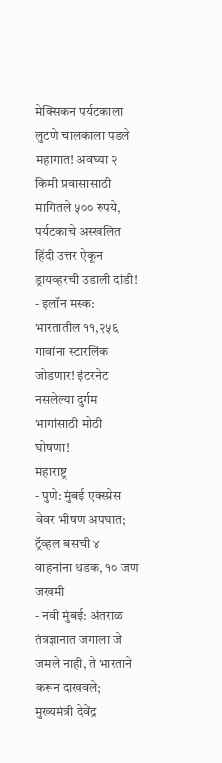मेक्सिकन पर्यटकाला लुटणे चालकाला पडले महागात! अवघ्या २ किमी प्रवासासाठी मागितले ५०० रुपये, पर्यटकाचे अस्खलित हिंदी उत्तर ऐकून ड्रायव्हरची उडाली दांडी!
- इलॉन मस्क: भारतातील ११,२५६ गावांना स्टारलिंक जोडणार! इंटरनेट नसलेल्या दुर्गम भागांसाठी मोठी घोषणा!
महाराष्ट्र
- पुणे: मुंबई एक्स्प्रेस वेवर भीषण अपघात; ट्रॅव्हल बसची ४ वाहनांना धडक, १० जण जखमी
- नवी मुंबई: अंतराळ तंत्रज्ञानात जगाला जे जमले नाही, ते भारताने करून दाखवले; मुख्यमंत्री देवेंद्र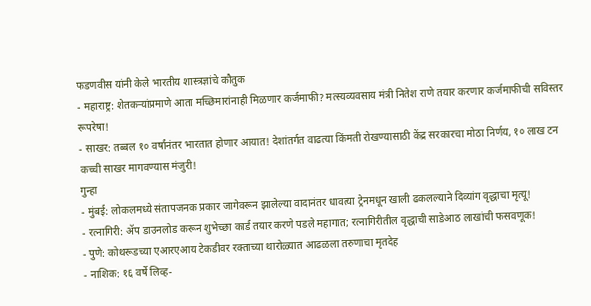फडणवीस यांनी केले भारतीय शास्त्रज्ञांचे कौतुक
- महाराष्ट्र: शेतकऱ्यांप्रमाणे आता मच्छिमारांनाही मिळणार कर्जमाफी? मत्स्यव्यवसाय मंत्री नितेश राणे तयार करणार कर्जमाफीची सविस्तर रूपरेषा!
- साखर: तब्बल १० वर्षांनंतर भारतात होणार आयात! देशांतर्गत वाढत्या किंमती रोखण्यासाठी केंद्र सरकारचा मोठा निर्णय, १० लाख टन कच्ची साखर मागवण्यास मंजुरी!
गुन्हा
- मुंबई: लोकलमध्ये संतापजनक प्रकार जागेवरून झालेल्या वादानंतर धावत्या ट्रेनमधून खाली ढकलल्याने दिव्यांग वृद्धाचा मृत्यू!
- रत्नागिरी: ॲप डाउनलोड करून शुभेच्छा कार्ड तयार करणे पडले महागात; रत्नागिरीतील वृद्धाची साडेआठ लाखांची फसवणूक!
- पुणे: कोथरूडच्या एआरएआय टेकडीवर रक्ताच्या थारोळ्यात आढळला तरुणाचा मृतदेह
- नाशिक: १६ वर्षे लिव्ह-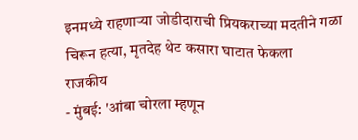इनमध्ये राहणाऱ्या जोडीदाराची प्रियकराच्या मदतीने गळा चिरून हत्या, मृतदेह थेट कसारा घाटात फेकला
राजकीय
- मुंबई: 'आंबा चोरला म्हणून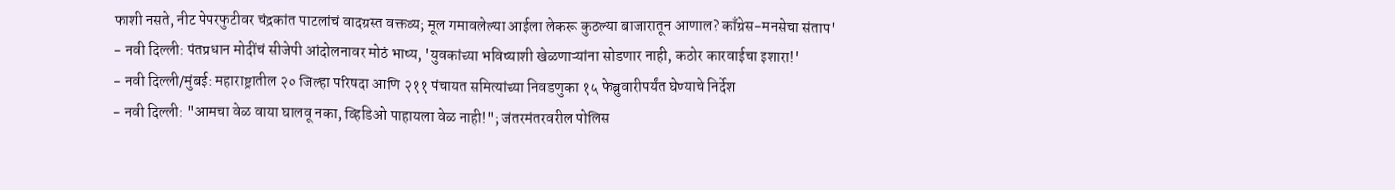फाशी नसते, नीट पेपरफुटीवर चंद्रकांत पाटलांचं वादग्रस्त वक्तव्य; मूल गमावलेल्या आईला लेकरू कुठल्या बाजारातून आणाल? काँग्रेस-मनसेचा संताप'
- नवी दिल्ली: पंतप्रधान मोदींचं सीजेपी आंदोलनावर मोठं भाष्य, 'युवकांच्या भविष्याशी खेळणाऱ्यांना सोडणार नाही, कठोर कारवाईचा इशारा!'
- नवी दिल्ली/मुंबई: महाराष्ट्रातील २० जिल्हा परिषदा आणि २११ पंचायत समित्यांच्या निवडणुका १५ फेब्रुवारीपर्यंत घेण्याचे निर्देश
- नवी दिल्ली: "आमचा वेळ वाया घालवू नका, व्हिडिओ पाहायला वेळ नाही!"; जंतरमंतरवरील पोलिस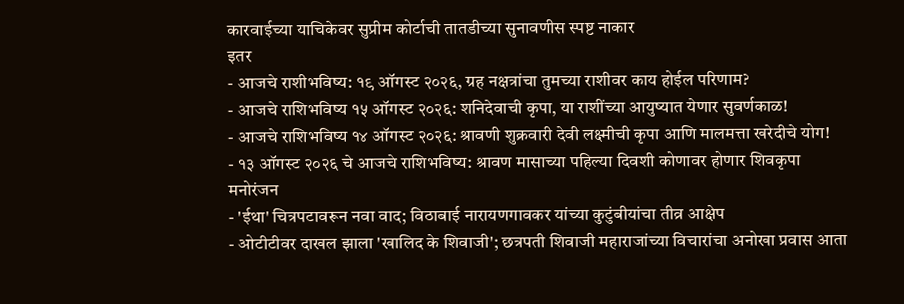कारवाईच्या याचिकेवर सुप्रीम कोर्टाची तातडीच्या सुनावणीस स्पष्ट नाकार
इतर
- आजचे राशीभविष्य: १९ ऑगस्ट २०२६, ग्रह नक्षत्रांचा तुमच्या राशीवर काय होईल परिणाम?
- आजचे राशिभविष्य १५ ऑगस्ट २०२६: शनिदेवाची कृपा, या राशींच्या आयुष्यात येणार सुवर्णकाळ!
- आजचे राशिभविष्य १४ ऑगस्ट २०२६: श्रावणी शुक्रवारी देवी लक्ष्मीची कृपा आणि मालमत्ता खरेदीचे योग!
- १३ ऑगस्ट २०२६ चे आजचे राशिभविष्य: श्रावण मासाच्या पहिल्या दिवशी कोणावर होणार शिवकृपा
मनोरंजन
- 'ईथा' चित्रपटावरून नवा वाद; विठाबाई नारायणगावकर यांच्या कुटुंबीयांचा तीव्र आक्षेप
- ओटीटीवर दाखल झाला 'खालिद के शिवाजी'; छत्रपती शिवाजी महाराजांच्या विचारांचा अनोखा प्रवास आता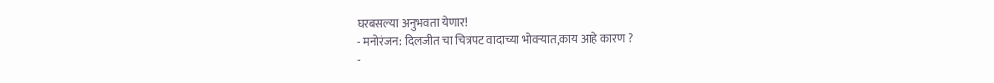घरबसल्या अनुभवता येणार!
- मनोरंजन: दिलजीत चा चित्रपट वादाच्या भोवऱ्यात,काय आहे कारण ?
-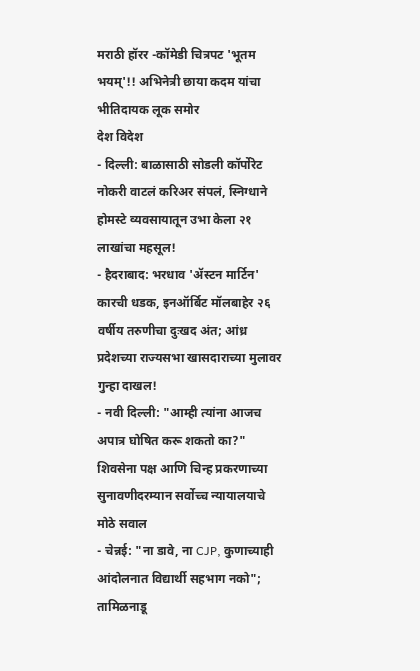मराठी हॉरर -कॉमेडी चित्रपट 'भूतम भयम्'!! अभिनेत्री छाया कदम यांचा भीतिदायक लूक समोर
देश विदेश
- दिल्ली: बाळासाठी सोडली कॉर्पोरेट नोकरी वाटलं करिअर संपलं, स्निग्धाने होमस्टे व्यवसायातून उभा केला २१ लाखांचा महसूल!
- हैदराबाद: भरधाव 'ॲस्टन मार्टिन' कारची धडक, इनऑर्बिट मॉलबाहेर २६ वर्षीय तरुणीचा दुःखद अंत; आंध्र प्रदेशच्या राज्यसभा खासदाराच्या मुलावर गुन्हा दाखल!
- नवी दिल्ली: "आम्ही त्यांना आजच अपात्र घोषित करू शकतो का?" शिवसेना पक्ष आणि चिन्ह प्रकरणाच्या सुनावणीदरम्यान सर्वोच्च न्यायालयाचे मोठे सवाल
- चेन्नई: "ना डावे, ना CJP, कुणाच्याही आंदोलनात विद्यार्थी सहभाग नको"; तामिळनाडू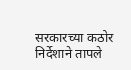सरकारच्या कठोर निर्देशाने तापले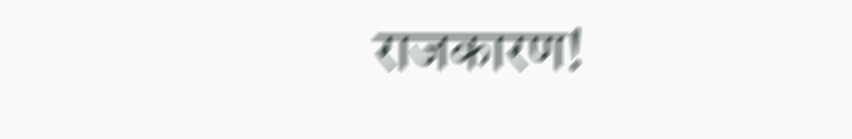राजकारण!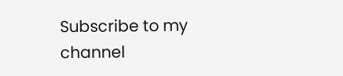Subscribe to my channel